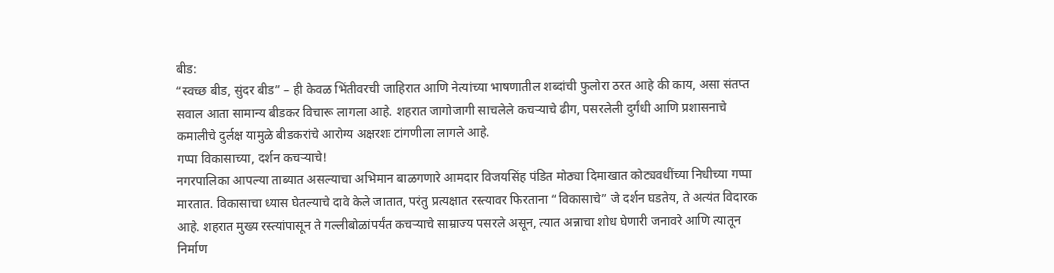बीड:
“स्वच्छ बीड, सुंदर बीड” – ही केवळ भिंतीवरची जाहिरात आणि नेत्यांच्या भाषणातील शब्दांची फुलोरा ठरत आहे की काय, असा संतप्त सवाल आता सामान्य बीडकर विचारू लागला आहे. शहरात जागोजागी साचलेले कचऱ्याचे ढीग, पसरलेली दुर्गंधी आणि प्रशासनाचे कमालीचे दुर्लक्ष यामुळे बीडकरांचे आरोग्य अक्षरशः टांगणीला लागले आहे.
गप्पा विकासाच्या, दर्शन कचऱ्याचे!
नगरपालिका आपल्या ताब्यात असल्याचा अभिमान बाळगणारे आमदार विजयसिंह पंडित मोठ्या दिमाखात कोट्यवधींच्या निधीच्या गप्पा मारतात. विकासाचा ध्यास घेतल्याचे दावे केले जातात, परंतु प्रत्यक्षात रस्त्यावर फिरताना “विकासाचे” जे दर्शन घडतेय, ते अत्यंत विदारक आहे. शहरात मुख्य रस्त्यांपासून ते गल्लीबोळांपर्यंत कचऱ्याचे साम्राज्य पसरले असून, त्यात अन्नाचा शोध घेणारी जनावरे आणि त्यातून निर्माण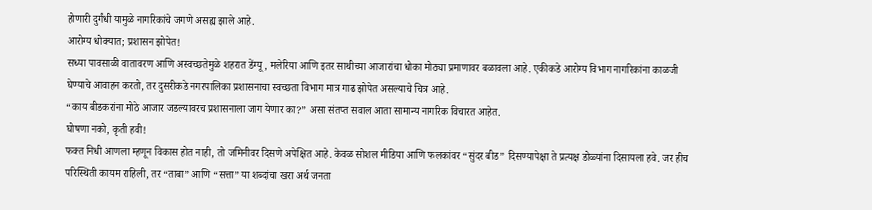होणारी दुर्गंधी यामुळे नागरिकांचे जगणे असह्य झाले आहे.
आरोग्य धोक्यात; प्रशासन झोपेत!
सध्या पावसाळी वातावरण आणि अस्वच्छतेमुळे शहरात डेंग्यू, मलेरिया आणि इतर साथीच्या आजारांचा धोका मोठ्या प्रमाणावर बळावला आहे. एकीकडे आरोग्य विभाग नागरिकांना काळजी घेण्याचे आवाहन करतो, तर दुसरीकडे नगरपालिका प्रशासनाचा स्वच्छता विभाग मात्र गाढ झोपेत असल्याचे चित्र आहे.
“काय बीडकरांना मोठे आजार जडल्यावरच प्रशासनाला जाग येणार का?” असा संतप्त सवाल आता सामान्य नागरिक विचारत आहेत.
घोषणा नको, कृती हवी!
फक्त निधी आणला म्हणून विकास होत नाही, तो जमिनीवर दिसणे अपेक्षित आहे. केवळ सोशल मीडिया आणि फलकांवर “सुंदर बीड” दिसण्यापेक्षा ते प्रत्यक्ष डोळ्यांना दिसायला हवे. जर हीच परिस्थिती कायम राहिली, तर “ताबा” आणि “सत्ता” या शब्दांचा खरा अर्थ जनता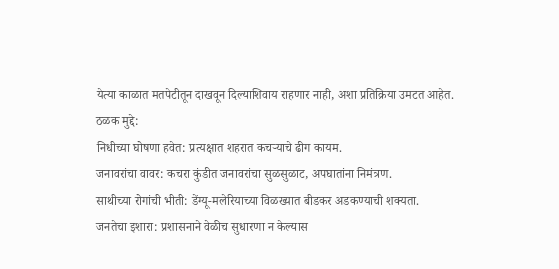येत्या काळात मतपेटीतून दाखवून दिल्याशिवाय राहणार नाही, अशा प्रतिक्रिया उमटत आहेत.
ठळक मुद्दे:
निधीच्या घोषणा हवेत: प्रत्यक्षात शहरात कचऱ्याचे ढीग कायम.
जनावरांचा वावर: कचरा कुंडीत जनावरांचा सुळसुळाट, अपघातांना निमंत्रण.
साथीच्या रोगांची भीती: डेंग्यू-मलेरियाच्या विळख्यात बीडकर अडकण्याची शक्यता.
जनतेचा इशारा: प्रशासनाने वेळीच सुधारणा न केल्यास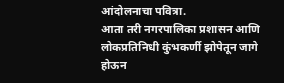आंदोलनाचा पवित्रा.
आता तरी नगरपालिका प्रशासन आणि लोकप्रतिनिधी कुंभकर्णी झोपेतून जागे होऊन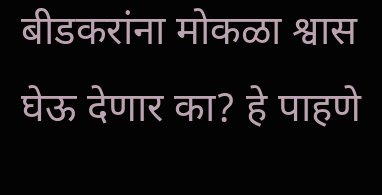बीडकरांना मोकळा श्वास घेऊ देणार का? हे पाहणे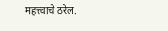महत्त्वाचे ठरेल.